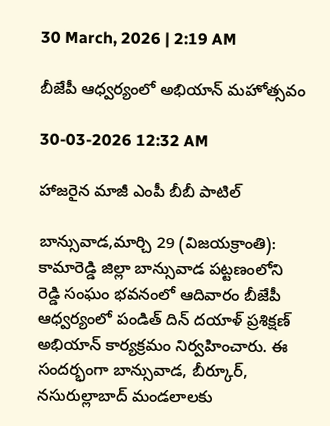30 March, 2026 | 2:19 AM

బీజేపీ ఆధ్వర్యంలో అభియాన్ మహోత్సవం

30-03-2026 12:32 AM

హాజరైన మాజీ ఎంపీ బీబీ పాటిల్

బాన్సువాడ,మార్చి 29 (విజయక్రాంతి): కామారెడ్డి జిల్లా బాన్సువాడ పట్టణంలోని రెడ్డి సంఘం భవనంలో ఆదివారం బీజేపీ ఆధ్వర్యంలో పండిత్ దిన్ దయాళ్ ప్రశిక్షణ్ అభియాన్ కార్యక్రమం నిర్వహించారు. ఈ సందర్భంగా బాన్సువాడ, బీర్కూర్, నసురుల్లాబాద్ మండలాలకు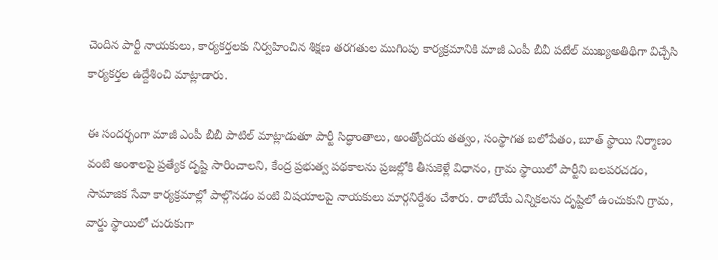చెందిన పార్టీ నాయకులు, కార్యకర్తలకు నిర్వహించిన శిక్షణ తరగతుల ముగింపు కార్యక్రమానికి మాజీ ఎంపీ బీవీ పటేల్ ముఖ్యఅతిథిగా విచ్చేసి కార్యకర్తల ఉద్దేశించి మాట్లాడారు.

ఈ సందర్భంగా మాజీ ఎంపీ బీబీ పాటిల్ మాట్లాడుతూ పార్టీ సిద్ధాంతాలు, అంత్యోదయ తత్వం, సంస్థాగత బలోపేతం, బూత్ స్థాయి నిర్మాణం వంటి అంశాలపై ప్రత్యేక దృష్టి సారించాలని, కేంద్ర ప్రభుత్వ పథకాలను ప్రజల్లోకి తీసుకెళ్లే విధానం, గ్రామ స్థాయిలో పార్టీని బలపరచడం, సామాజిక సేవా కార్యక్రమాల్లో పాల్గొనడం వంటి విషయాలపై నాయకులు మార్గనిర్దేశం చేశారు. రాబోయే ఎన్నికలను దృష్టిలో ఉంచుకుని గ్రామ, వార్డు స్థాయిలో చురుకుగా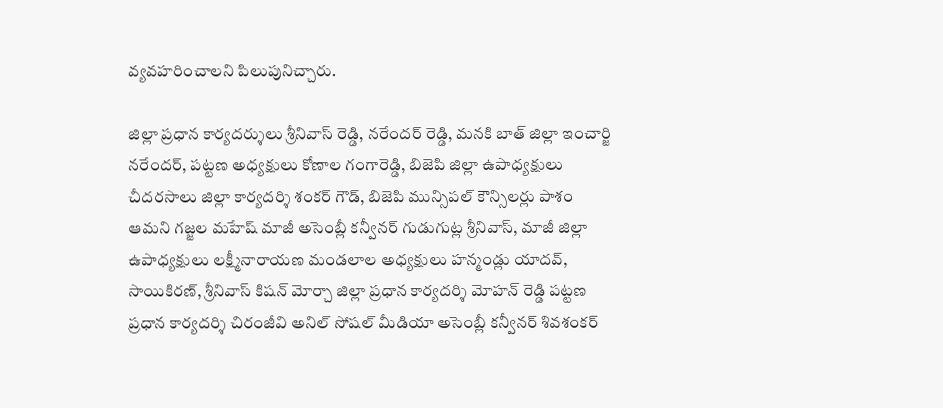వ్యవహరించాలని పిలుపునిచ్చారు.

జిల్లా ప్రధాన కార్యదర్శులు శ్రీనివాస్ రెడ్డి, నరేందర్ రెడ్డి, మనకి బాత్ జిల్లా ఇంచార్జి నరేందర్, పట్టణ అధ్యక్షులు కోణాల గంగారెడ్డి, బిజెపి జిల్లా ఉపాధ్యక్షులు చీదరసాలు జిల్లా కార్యదర్శి శంకర్ గౌడ్, బిజెపి మున్సిపల్ కౌన్సిలర్లు పాశం ఆమని గజ్జల మహేష్ మాజీ అసెంబ్లీ కన్వీనర్ గుడుగుట్ల శ్రీనివాస్, మాజీ జిల్లా ఉపాధ్యక్షులు లక్ష్మీనారాయణ మండలాల అధ్యక్షులు హన్మండ్లు యాదవ్, సాయికిరణ్, శ్రీనివాస్ కిషన్ మోర్చా జిల్లా ప్రధాన కార్యదర్శి మోహన్ రెడ్డి పట్టణ ప్రధాన కార్యదర్శి చిరంజీవి అనిల్ సోషల్ మీడియా అసెంబ్లీ కన్వీనర్ శివశంకర్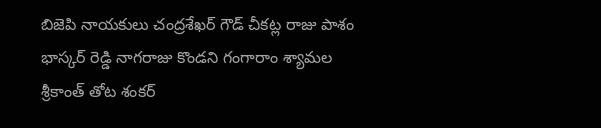బిజెపి నాయకులు చంద్రశేఖర్ గౌడ్ చీకట్ల రాజు పాశం భాస్కర్ రెడ్డి నాగరాజు కొండని గంగారాం శ్యామల శ్రీకాంత్ తోట శంకర్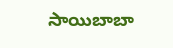సాయిబాబా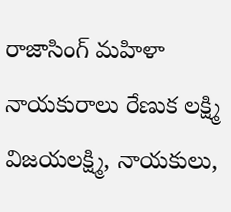రాజాసింగ్ మహిళా నాయకురాలు రేణుక లక్ష్మి విజయలక్ష్మి, నాయకులు,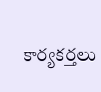కార్యకర్తలు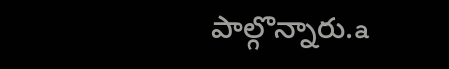పాల్గొన్నారు.a